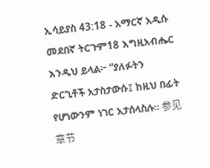ኢሳይያስ 43:18 - አማርኛ አዲሱ መደበኛ ትርጉም18 እግዚአብሔር እንዲህ ይላል፦ “ያለፉትን ድርጊቶች አታስታውሱ፤ ከዚህ በፊት የሆነውንም ነገር አታሰላስሉ። 参见章节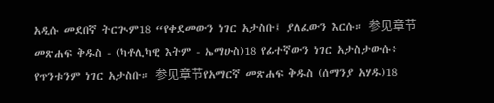አዲሱ መደበኛ ትርጒም18 “የቀደመውን ነገር አታስቡ፤ ያለፈውን እርሱ። 参见章节መጽሐፍ ቅዱስ - (ካቶሊካዊ እትም - ኤማሁስ)18 የፊተኛውን ነገር አታስታውሱ፥ የጥንቱንም ነገር አታስቡ። 参见章节የአማርኛ መጽሐፍ ቅዱስ (ሰማንያ አሃዱ)18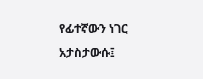የፊተኛውን ነገር አታስታውሱ፤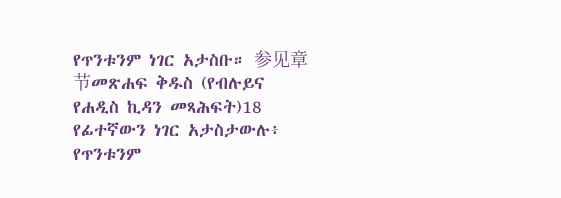የጥንቱንም ነገር አታስቡ። 参见章节መጽሐፍ ቅዱስ (የብሉይና የሐዲስ ኪዳን መጻሕፍት)18 የፊተኛውን ነገር አታስታውሉ፥ የጥንቱንም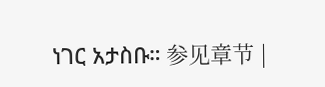ነገር አታስቡ። 参见章节 |